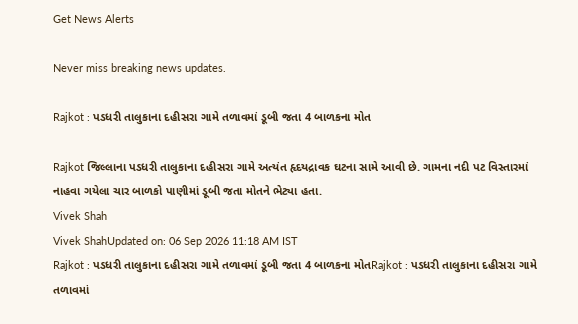Get News Alerts

Never miss breaking news updates.

Rajkot : પડધરી તાલુકાના દહીસરા ગામે તળાવમાં ડૂબી જતા 4 બાળકના મોત

Rajkot જિલ્લાના પડધરી તાલુકાના દહીસરા ગામે અત્યંત હૃદયદ્રાવક ઘટના સામે આવી છે. ગામના નદી પટ વિસ્તારમાં નાહવા ગયેલા ચાર બાળકો પાણીમાં ડૂબી જતા મોતને ભેટ્યા હતા.
Vivek Shah
Vivek ShahUpdated on: 06 Sep 2026 11:18 AM IST
Rajkot : પડધરી તાલુકાના દહીસરા ગામે તળાવમાં ડૂબી જતા 4 બાળકના મોતRajkot : પડધરી તાલુકાના દહીસરા ગામે તળાવમાં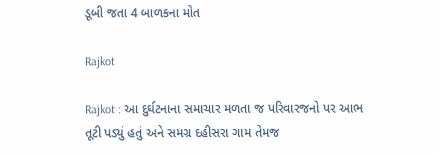ડૂબી જતા 4 બાળકના મોત

Rajkot

Rajkot : આ દુર્ઘટનાના સમાચાર મળતા જ પરિવારજનો પર આભ તૂટી પડ્યું હતું અને સમગ્ર દહીસરા ગામ તેમજ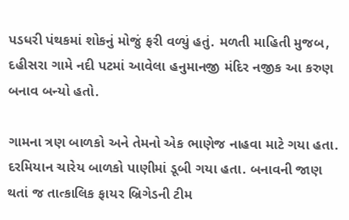પડધરી પંથકમાં શોકનું મોજું ફરી વળ્યું હતું. મળતી માહિતી મુજબ, દહીસરા ગામે નદી પટમાં આવેલા હનુમાનજી મંદિર નજીક આ કરુણ બનાવ બન્યો હતો.

ગામના ત્રણ બાળકો અને તેમનો એક ભાણેજ નાહવા માટે ગયા હતા. દરમિયાન ચારેય બાળકો પાણીમાં ડૂબી ગયા હતા. બનાવની જાણ થતાં જ તાત્કાલિક ફાયર બ્રિગેડની ટીમ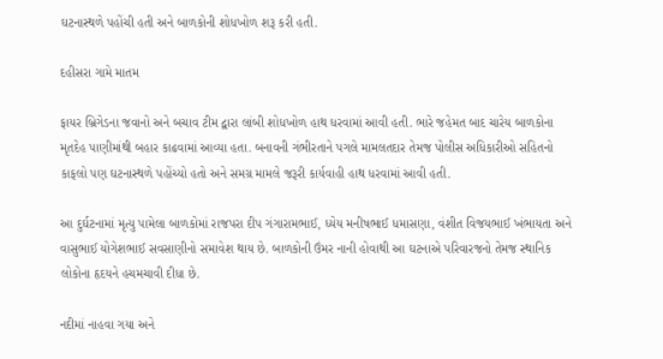ઘટનાસ્થળે પહોંચી હતી અને બાળકોની શોધખોળ શરૂ કરી હતી.

દહીસરા ગામે માતમ

ફાયર બ્રિગેડના જવાનો અને બચાવ ટીમ દ્વારા લાંબી શોધખોળ હાથ ધરવામાં આવી હતી. ભારે જહેમત બાદ ચારેય બાળકોના મૃતદેહ પાણીમાંથી બહાર કાઢવામાં આવ્યા હતા. બનાવની ગંભીરતાને પગલે મામલતદાર તેમજ પોલીસ અધિકારીઓ સહિતનો કાફલો પણ ઘટનાસ્થળે પહોંચ્યો હતો અને સમગ્ર મામલે જરૂરી કાર્યવાહી હાથ ધરવામાં આવી હતી.

આ દુર્ઘટનામાં મૃત્યુ પામેલા બાળકોમાં રાજપરા દીપ ગંગારામભાઈ, ધ્યેય મનીષભાઈ ધમાસણા, વંશીત વિજયભાઈ ખંભાયતા અને વાસુભાઈ યોગેશભાઈ સવસાણીનો સમાવેશ થાય છે. બાળકોની ઉંમર નાની હોવાથી આ ઘટનાએ પરિવારજનો તેમજ સ્થાનિક લોકોના હૃદયને હચમચાવી દીધા છે.

નદીમાં નાહવા ગયા અને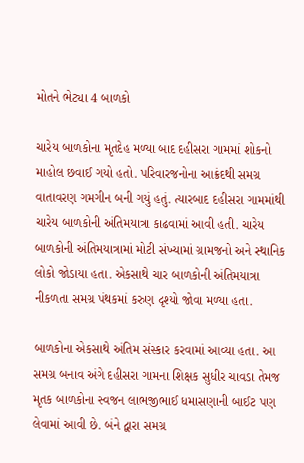મોતને ભેટ્યા 4 બાળકો

ચારેય બાળકોના મૃતદેહ મળ્યા બાદ દહીસરા ગામમાં શોકનો માહોલ છવાઈ ગયો હતો. પરિવારજનોના આક્રંદથી સમગ્ર વાતાવરણ ગમગીન બની ગયું હતું. ત્યારબાદ દહીસરા ગામમાંથી ચારેય બાળકોની અંતિમયાત્રા કાઢવામાં આવી હતી. ચારેય બાળકોની અંતિમયાત્રામાં મોટી સંખ્યામાં ગ્રામજનો અને સ્થાનિક લોકો જોડાયા હતા. એકસાથે ચાર બાળકોની અંતિમયાત્રા નીકળતા સમગ્ર પંથકમાં કરુણ દૃશ્યો જોવા મળ્યા હતા.

બાળકોના એકસાથે અંતિમ સંસ્કાર કરવામાં આવ્યા હતા. આ સમગ્ર બનાવ અંગે દહીસરા ગામના શિક્ષક સુધીર ચાવડા તેમજ મૃતક બાળકોના સ્વજન લાભજીભાઈ ધમાસણાની બાઈટ પણ લેવામાં આવી છે. બંને દ્વારા સમગ્ર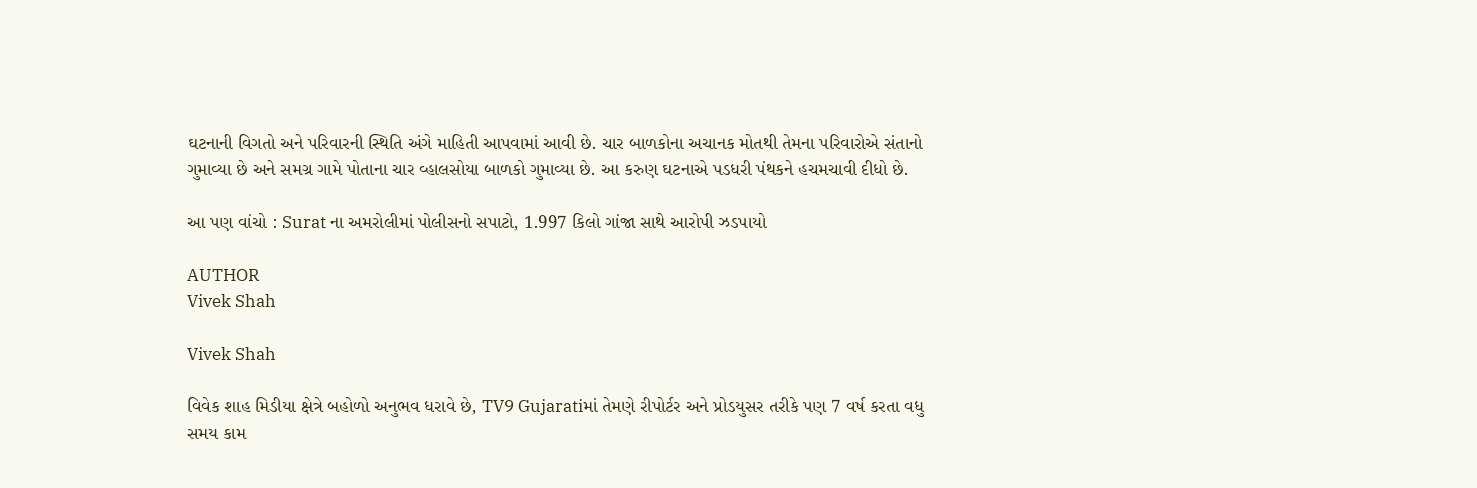ઘટનાની વિગતો અને પરિવારની સ્થિતિ અંગે માહિતી આપવામાં આવી છે. ચાર બાળકોના અચાનક મોતથી તેમના પરિવારોએ સંતાનો ગુમાવ્યા છે અને સમગ્ર ગામે પોતાના ચાર વ્હાલસોયા બાળકો ગુમાવ્યા છે. આ કરુણ ઘટનાએ પડધરી પંથકને હચમચાવી દીધો છે.

આ પણ વાંચો : Surat ના અમરોલીમાં પોલીસનો સપાટો, 1.997 કિલો ગાંજા સાથે આરોપી ઝડપાયો

AUTHOR
Vivek Shah

Vivek Shah

વિવેક શાહ મિડીયા ક્ષેત્રે બહોળો અનુભવ ધરાવે છે, TV9 Gujaratiમાં તેમણે રીપોર્ટર અને પ્રોડયુસર તરીકે પણ 7 વર્ષ કરતા વધુ સમય કામ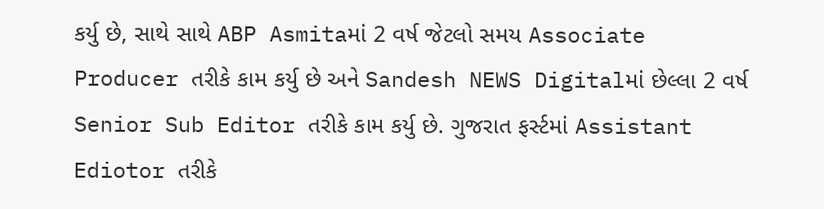કર્યુ છે, સાથે સાથે ABP Asmitaમાં 2 વર્ષ જેટલો સમય Associate Producer તરીકે કામ કર્યુ છે અને Sandesh NEWS Digitalમાં છેલ્લા 2 વર્ષ Senior Sub Editor તરીકે કામ કર્યુ છે. ગુજરાત ફર્સ્ટમાં Assistant Ediotor તરીકે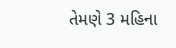તેમણે 3 મહિના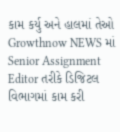કામ કર્યુ અને હાલમાં તેઓ Growthnow NEWS માં Senior Assignment Editor તરીકે ડિજિટલ વિભાગમાં કામ કરી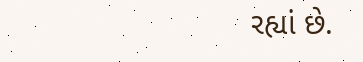રહ્યાં છે.